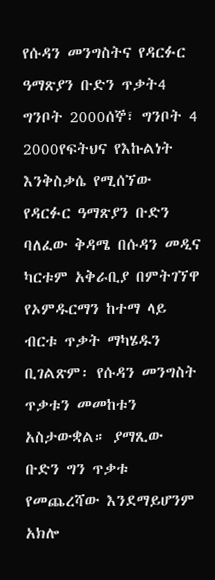የሱዳን መንግስትና የዳርፉር ዓማጽያን ቡድን ጥቃት4 ግንቦት 2000ሰኞ፣ ግንቦት 4 2000የፍትህና የእኩልነት እንቅስቃሴ የሚሰኘው የዳርፉር ዓማጽያን ቡድን ባለፈው ቅዳሜ በሱዳን መዲና ካርቱም አቅራቢያ በምትገኘዋ የኦምዱርማን ከተማ ላይ ብርቱ ጥቃት ማካሄዱን ቢገልጽም፡ የሱዳን መንግስት ጥቃቱን መመከቱን አስታውቋል። ያማጺው ቡድን ግን ጥቃቱ የመጨረሻው እንደማይሆንም አክሎ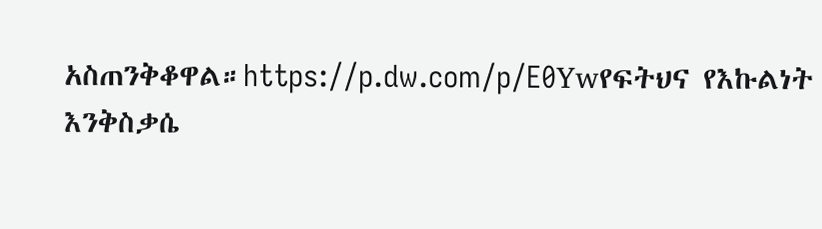አስጠንቅቆዋል።https://p.dw.com/p/E0Ywየፍትህና የእኩልነት እንቅስቃሴ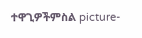ተዋጊዎችምስል picture-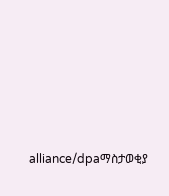alliance/dpaማስታወቂያ